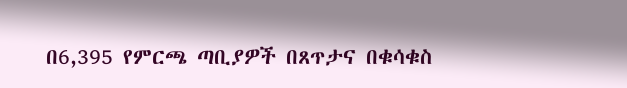በ6,395 የምርጫ ጣቢያዎች በጸጥታና በቁሳቁስ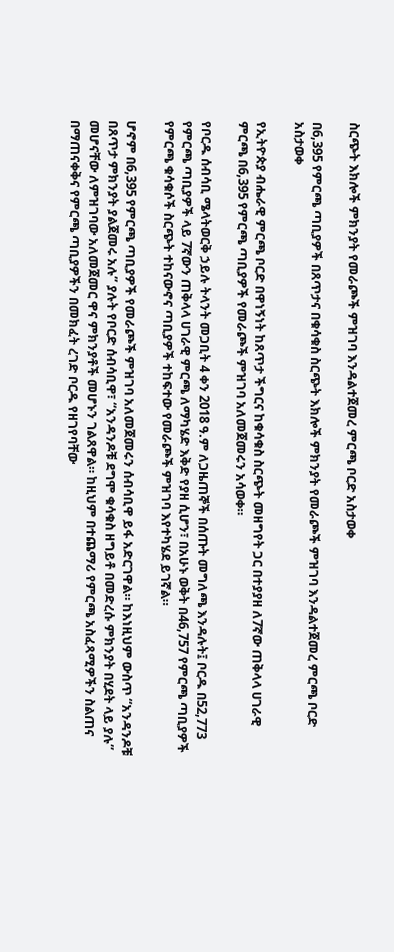ስርጭት እክሎች ምክንያት የመራጮች ምዝገባ እንዳልተጀመረ ምርጫ ቦርድ አስታወቀ

በ6,395 የምርጫ ጣቢያዎች በጸጥታና በቁሳቁስ ስርጭት እክሎች ምክንያት የመራጮች ምዝገባ እንዳልተጀመረ ምርጫ ቦርድ አስታወቀ

የኢትዮጵያ ብሔራዊ ምርጫ ቦርድ በዋነኝነት ከጸጥታ ችግርና ከቁሳቁስ ስርጭት መዘግየት ጋር በተያያዘ ለ7ኛው ጠቅላላ ሀገራዊ ምርጫ በ6,395 የምርጫ ጣቢያዎች የመራጮች ምዝገባ አለመጀመሩን አሳወቀ።

የቦርዱ ሰብሳቢ ሜላትወርቅ ኃይሉ ትላንት መጋቢት 4 ቀን 2018 ዓ.ም ለጋዜጠኞች በሰጡት መግለጫ እንዳሉት፤ ቦርዱ በ52,773 የምርጫ ጣቢያዎች ላይ 7ኛውን ጠቅላላ ሀገራዊ ምርጫ ለማካሄድ እቅድ የያዘ ሲሆን፣ በአሁኑ ወቅት በ46,757 የምርጫ ጣቢያዎች የምርጫ ቁሳቁሶች ስርጭት ተከናውኖና ጣቢያዎች ተከፍተው የመራጮች ምዝገባ እየተካሄደ ይገኛል።

ሆኖም በ6,395 የምርጫ ጣቢያዎች የመራጮች ምዝገባ አለመጀመሩን ሰብሳቢዋ ይፋ አድርገዋል። ከእነዚህም ውስጥ “አንዳንዶቹ በጸጥታ ምክንያት ያልጀመሩ አሉ” ያሉት የቦርድ ሰብሳቢዋ፣ “አንዳንዶቹ ደግሞ ቁሳቁስ ዘግይቶ በመድረሱ ምክንያት በሂደት ላይ ያሉ” መሆናቸው ለምዝገባው አለመጀመር ዋና ምክንያቶች መሆኑን ገልጸዋል። ከዚህም በተጨማሪ የምርጫ አስፈጻሚዎችን ስልጠና በማጠናቀቅና የምርጫ ጣቢያዎችን በመክፈት ረገድ ቦርዱ የዘገየባቸው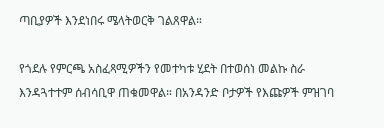ጣቢያዎች እንደነበሩ ሜላትወርቅ ገልጸዋል።

የጎደሉ የምርጫ አስፈጻሚዎችን የመተካቱ ሂደት በተወሰነ መልኩ ስራ እንዳጓተተም ሰብሳቢዋ ጠቁመዋል። በአንዳንድ ቦታዎች የእጩዎች ምዝገባ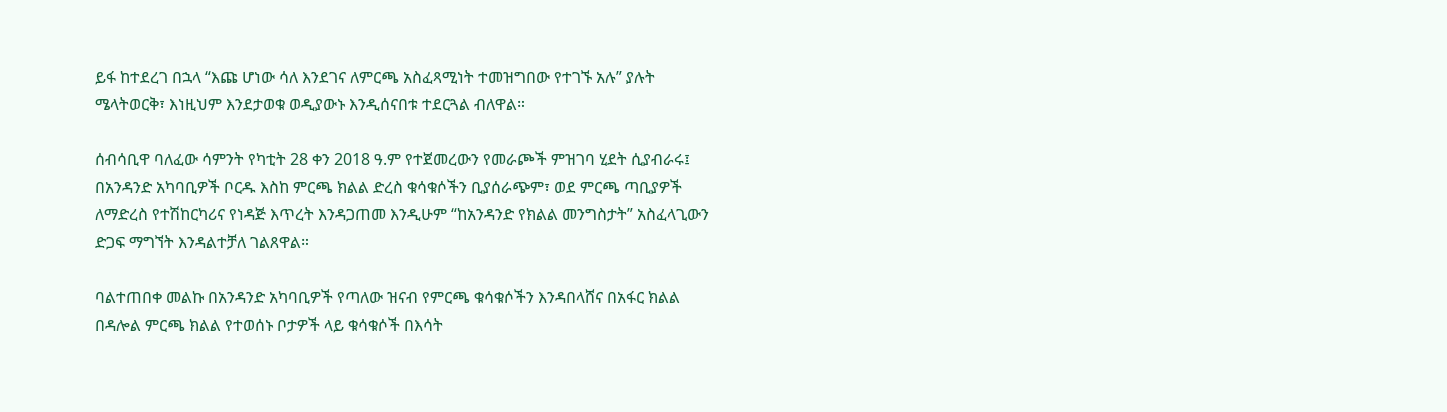ይፋ ከተደረገ በኋላ “እጩ ሆነው ሳለ እንደገና ለምርጫ አስፈጻሚነት ተመዝግበው የተገኙ አሉ” ያሉት ሜላትወርቅ፣ እነዚህም እንደታወቁ ወዲያውኑ እንዲሰናበቱ ተደርጓል ብለዋል።

ሰብሳቢዋ ባለፈው ሳምንት የካቲት 28 ቀን 2018 ዓ.ም የተጀመረውን የመራጮች ምዝገባ ሂደት ሲያብራሩ፤ በአንዳንድ አካባቢዎች ቦርዱ እስከ ምርጫ ክልል ድረስ ቁሳቁሶችን ቢያሰራጭም፣ ወደ ምርጫ ጣቢያዎች ለማድረስ የተሽከርካሪና የነዳጅ እጥረት እንዳጋጠመ እንዲሁም “ከአንዳንድ የክልል መንግስታት” አስፈላጊውን ድጋፍ ማግኘት እንዳልተቻለ ገልጸዋል።

ባልተጠበቀ መልኩ በአንዳንድ አካባቢዎች የጣለው ዝናብ የምርጫ ቁሳቁሶችን እንዳበላሸና በአፋር ክልል በዳሎል ምርጫ ክልል የተወሰኑ ቦታዎች ላይ ቁሳቁሶች በእሳት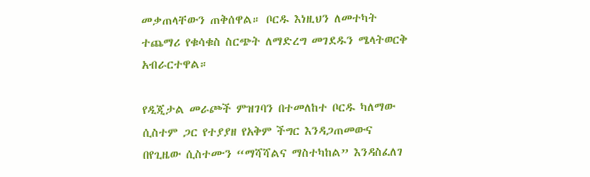መቃጠላቸውን ጠቅሰዋል። ቦርዱ እነዚህን ለመተካት ተጨማሪ የቁሳቁስ ስርጭት ለማድረግ መገደዱን ሜላትወርቅ አብራርተዋል።

የዲጂታል መራጮች ምዝገባን በተመለከተ ቦርዱ ካለማው ሲስተም ጋር የተያያዘ የአቅም ችግር እንዳጋጠመውና በየጊዜው ሲስተሙን “ማሻሻልና ማስተካከል” እንዳስፈለገ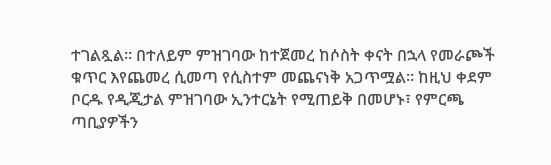ተገልጿል። በተለይም ምዝገባው ከተጀመረ ከሶስት ቀናት በኋላ የመራጮች ቁጥር እየጨመረ ሲመጣ የሲስተም መጨናነቅ አጋጥሟል። ከዚህ ቀደም ቦርዱ የዲጂታል ምዝገባው ኢንተርኔት የሚጠይቅ በመሆኑ፣ የምርጫ ጣቢያዎችን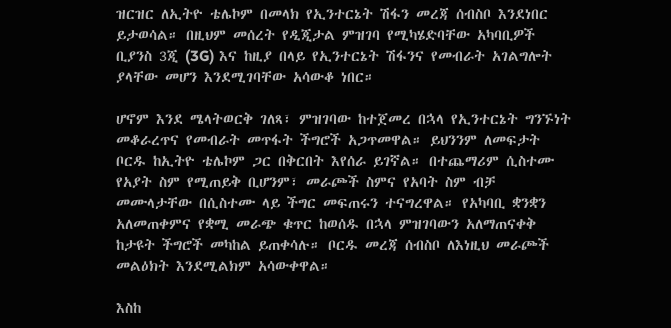ዝርዝር ለኢትዮ ቴሌኮም በመላክ የኢንተርኔት ሽፋን መረጃ ሰብስቦ እንደነበር ይታወሳል። በዚህም መሰረት የዲጂታል ምዝገባ የሚካሄድባቸው አካባቢዎች ቢያንስ 3ጂ (3G) እና ከዚያ በላይ የኢንተርኔት ሽፋንና የመብራት አገልግሎት ያላቸው መሆን እንደሚገባቸው አሳውቆ ነበር።

ሆኖም እንደ ሜላትወርቅ ገለጻ፣ ምዝገባው ከተጀመረ በኋላ የኢንተርኔት ግንኙነት መቆራረጥና የመብራት መጥፋት ችግሮች አጋጥመዋል። ይህንንም ለመፍታት ቦርዱ ከኢትዮ ቴሌኮም ጋር በቅርበት እየሰራ ይገኛል። በተጨማሪም ሲስተሙ የአያት ስም የሚጠይቅ ቢሆንም፣ መራጮች ስምና የአባት ስም ብቻ መሙላታቸው በሲስተሙ ላይ ችግር መፍጠሩን ተናግረዋል። የአካባቢ ቋንቋን አለመጠቀምና የቋሚ መራጭ ቁጥር ከወሰዱ በኋላ ምዝገባውን አለማጠናቀቅ ከታዩት ችግሮች መካከል ይጠቀሳሉ። ቦርዱ መረጃ ሰብስቦ ለእነዚህ መራጮች መልዕክት እንደሚልክም አሳውቀዋል።

እስከ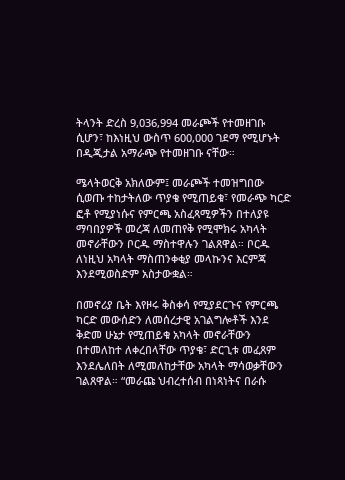ትላንት ድረስ 9,036,994 መራጮች የተመዘገቡ ሲሆን፣ ከእነዚህ ውስጥ 600,000 ገደማ የሚሆኑት በዲጂታል አማራጭ የተመዘገቡ ናቸው።

ሜላትወርቅ አክለውም፤ መራጮች ተመዝግበው ሲወጡ ተከታትለው ጥያቄ የሚጠይቁ፣ የመራጭ ካርድ ፎቶ የሚያነሱና የምርጫ አስፈጻሚዎችን በተለያዩ ማባበያዎች መረጃ ለመጠየቅ የሚሞክሩ አካላት መኖራቸውን ቦርዱ ማስተዋሉን ገልጸዋል። ቦርዱ ለነዚህ አካላት ማስጠንቀቂያ መላኩንና እርምጃ እንደሚወስድም አስታውቋል።

በመኖሪያ ቤት እየዞሩ ቅስቀሳ የሚያደርጉና የምርጫ ካርድ መውሰድን ለመሰረታዊ አገልግሎቶች እንደ ቅድመ ሁኔታ የሚጠይቁ አካላት መኖራቸውን በተመለከተ ለቀረበላቸው ጥያቄ፣ ድርጊቱ መፈጸም እንደሌለበት ለሚመለከታቸው አካላት ማሳወቃቸውን ገልጸዋል። “መራጩ ህብረተሰብ በነጻነትና በራሱ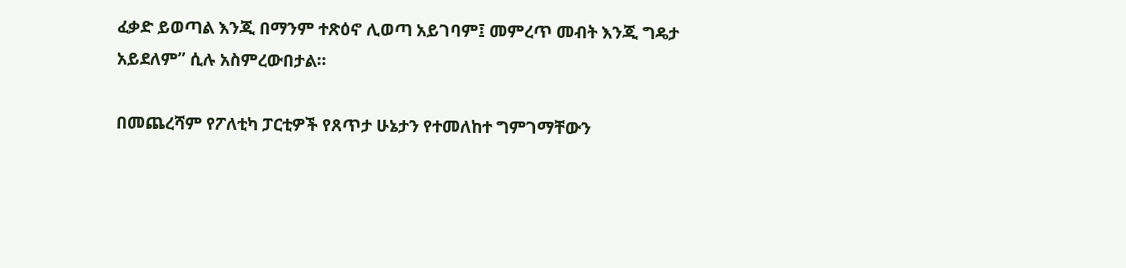ፈቃድ ይወጣል እንጂ በማንም ተጽዕኖ ሊወጣ አይገባም፤ መምረጥ መብት እንጂ ግዴታ አይደለም” ሲሉ አስምረውበታል።

በመጨረሻም የፖለቲካ ፓርቲዎች የጸጥታ ሁኔታን የተመለከተ ግምገማቸውን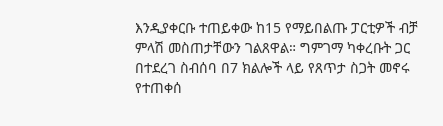እንዲያቀርቡ ተጠይቀው ከ15 የማይበልጡ ፓርቲዎች ብቻ ምላሽ መስጠታቸውን ገልጸዋል። ግምገማ ካቀረቡት ጋር በተደረገ ስብሰባ በ7 ክልሎች ላይ የጸጥታ ስጋት መኖሩ የተጠቀሰ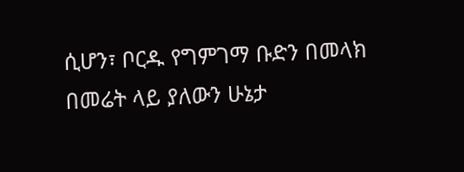ሲሆን፣ ቦርዱ የግምገማ ቡድን በመላክ በመሬት ላይ ያለውን ሁኔታ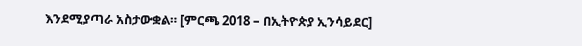እንደሚያጣራ አስታውቋል። [ምርጫ 2018 – በኢትዮጵያ ኢንሳይደር]